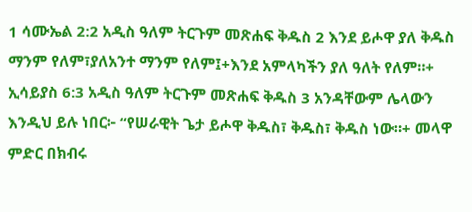1 ሳሙኤል 2:2 አዲስ ዓለም ትርጉም መጽሐፍ ቅዱስ 2 እንደ ይሖዋ ያለ ቅዱስ ማንም የለም፣ያለአንተ ማንም የለም፤+እንደ አምላካችን ያለ ዓለት የለም።+ ኢሳይያስ 6:3 አዲስ ዓለም ትርጉም መጽሐፍ ቅዱስ 3 አንዳቸውም ሌላውን እንዲህ ይሉ ነበር፦ “የሠራዊት ጌታ ይሖዋ ቅዱስ፣ ቅዱስ፣ ቅዱስ ነው።+ መላዋ ምድር በክብሩ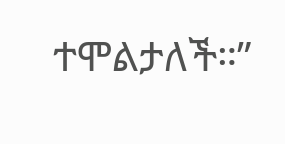ተሞልታለች።”